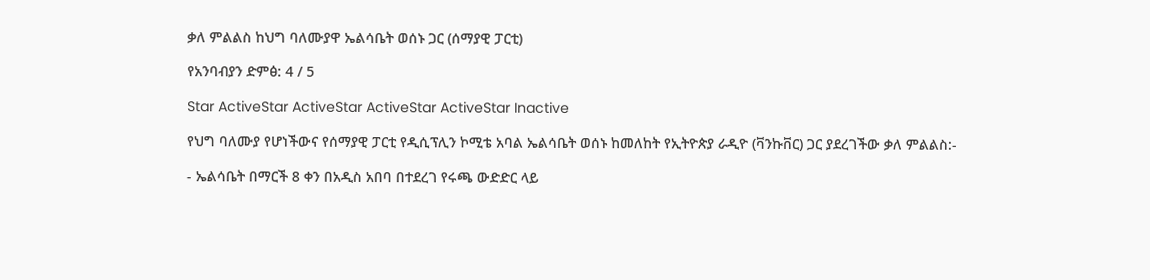ቃለ ምልልስ ከህግ ባለሙያዋ ኤልሳቤት ወሰኑ ጋር (ሰማያዊ ፓርቲ)

የአንባብያን ድምፅ: 4 / 5

Star ActiveStar ActiveStar ActiveStar ActiveStar Inactive

የህግ ባለሙያ የሆነችውና የሰማያዊ ፓርቲ የዲሲፕሊን ኮሚቴ አባል ኤልሳቤት ወሰኑ ከመለከት የኢትዮጵያ ራዲዮ (ቫንኩቨር) ጋር ያደረገችው ቃለ ምልልስ:-

- ኤልሳቤት በማርች 8 ቀን በአዲስ አበባ በተደረገ የሩጫ ውድድር ላይ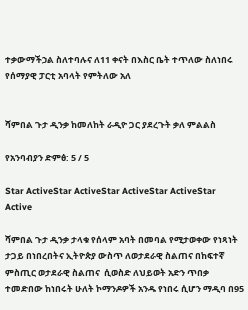ተቃውማችኃል ስለተባሉና ለ11 ቀናት በእስር ቤት ተጥለው ስለነበሩ የሰማያዊ ፓርቲ አባላት የምትለው አለ


ሻምበል ጉታ ዲንቃ ከመለከት ራዲዮ ጋር ያደረጉት ቃለ ምልልስ

የአንባብያን ድምፅ: 5 / 5

Star ActiveStar ActiveStar ActiveStar ActiveStar Active

ሻምበል ጉታ ዲንቃ ታላቁ የሰላም አባት በመባል የሚታወቀው የነጻነት ታጋይ በነበረበትና ኢትዮጵያ ውስጥ ለወታደራዊ ስልጠና በከፍተኛ ምስጢር ወታደራዊ ስልጠና  ሲወስድ ለህይወት አድን ጥበቃ ተመድበው ከነበሩት ሁለት ኮማንዶዎች አንዱ የነበሩ ሲሆን ማዲባ በ95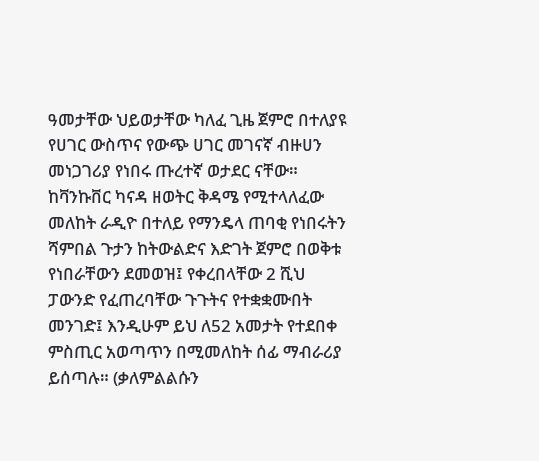ዓመታቸው ህይወታቸው ካለፈ ጊዜ ጀምሮ በተለያዩ የሀገር ውስጥና የውጭ ሀገር መገናኛ ብዙሀን መነጋገሪያ የነበሩ ጡረተኛ ወታደር ናቸው። ከቫንኩቨር ካናዳ ዘወትር ቅዳሜ የሚተላለፈው መለከት ራዲዮ በተለይ የማንዴላ ጠባቂ የነበሩትን ሻምበል ጉታን ከትውልድና እድገት ጀምሮ በወቅቱ የነበራቸውን ደመወዝ፤ የቀረበላቸው 2 ሺህ ፓውንድ የፈጠረባቸው ጉጉትና የተቋቋሙበት መንገድ፤ እንዲሁም ይህ ለ52 አመታት የተደበቀ ምስጢር አወጣጥን በሚመለከት ሰፊ ማብራሪያ ይሰጣሉ። (ቃለምልልሱን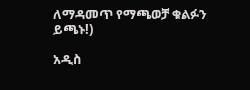ለማዳመጥ የማጫወቻ ቁልፉን ይጫኑ!)

አዲስ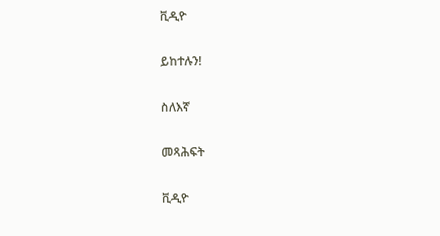ቪዲዮ

ይከተሉን!

ስለእኛ

መጻሕፍት

ቪዲዮ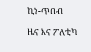ኪነ-ጥበብ

ዜና እና ፖለቲካ